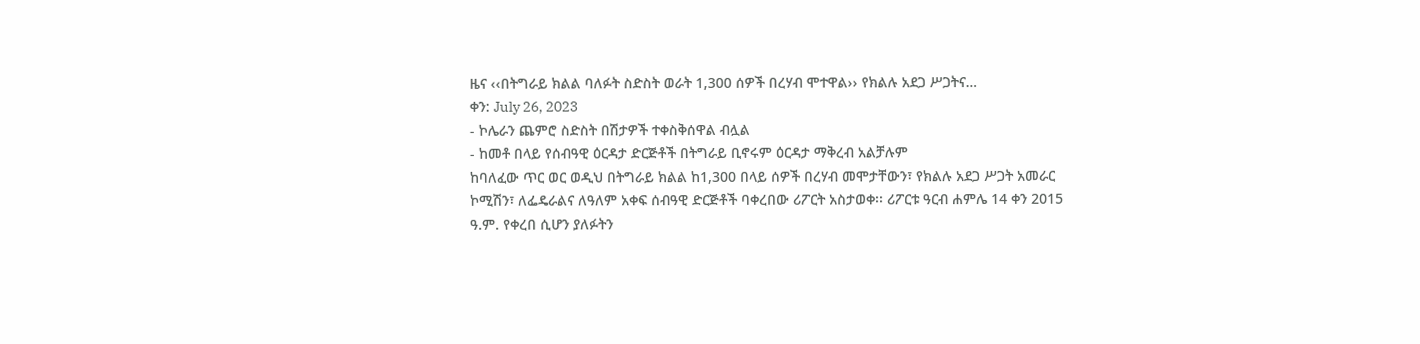ዜና ‹‹በትግራይ ክልል ባለፉት ስድስት ወራት 1,300 ሰዎች በረሃብ ሞተዋል›› የክልሉ አደጋ ሥጋትና…
ቀን: July 26, 2023
- ኮሌራን ጨምሮ ስድስት በሽታዎች ተቀስቅሰዋል ብሏል
- ከመቶ በላይ የሰብዓዊ ዕርዳታ ድርጅቶች በትግራይ ቢኖሩም ዕርዳታ ማቅረብ አልቻሉም
ከባለፈው ጥር ወር ወዲህ በትግራይ ክልል ከ1,300 በላይ ሰዎች በረሃብ መሞታቸውን፣ የክልሉ አደጋ ሥጋት አመራር ኮሚሽን፣ ለፌዴራልና ለዓለም አቀፍ ሰብዓዊ ድርጅቶች ባቀረበው ሪፖርት አስታወቀ፡፡ ሪፖርቱ ዓርብ ሐምሌ 14 ቀን 2015 ዓ.ም. የቀረበ ሲሆን ያለፉትን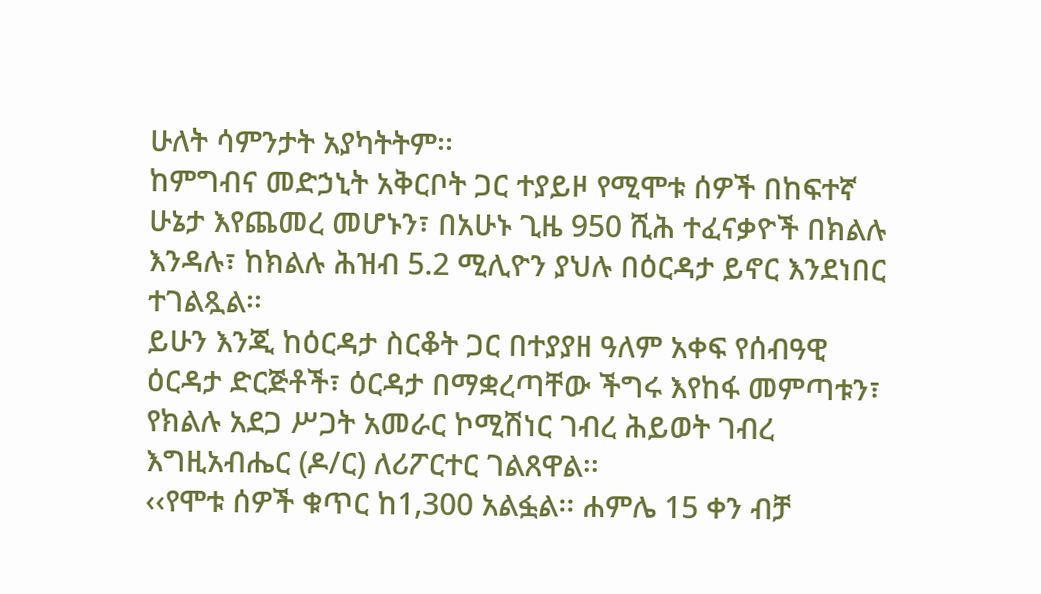ሁለት ሳምንታት አያካትትም፡፡
ከምግብና መድኃኒት አቅርቦት ጋር ተያይዞ የሚሞቱ ሰዎች በከፍተኛ ሁኔታ እየጨመረ መሆኑን፣ በአሁኑ ጊዜ 950 ሺሕ ተፈናቃዮች በክልሉ እንዳሉ፣ ከክልሉ ሕዝብ 5.2 ሚሊዮን ያህሉ በዕርዳታ ይኖር እንደነበር ተገልጿል፡፡
ይሁን እንጂ ከዕርዳታ ስርቆት ጋር በተያያዘ ዓለም አቀፍ የሰብዓዊ ዕርዳታ ድርጅቶች፣ ዕርዳታ በማቋረጣቸው ችግሩ እየከፋ መምጣቱን፣ የክልሉ አደጋ ሥጋት አመራር ኮሚሽነር ገብረ ሕይወት ገብረ እግዚአብሔር (ዶ/ር) ለሪፖርተር ገልጸዋል፡፡
‹‹የሞቱ ሰዎች ቁጥር ከ1,300 አልፏል፡፡ ሐምሌ 15 ቀን ብቻ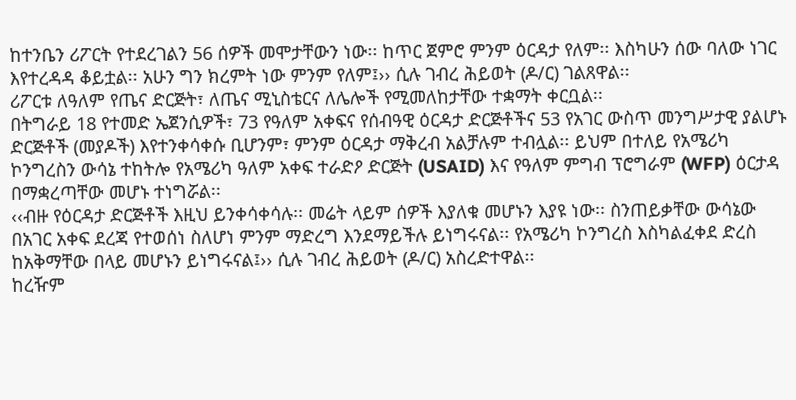ከተንቤን ሪፖርት የተደረገልን 56 ሰዎች መሞታቸውን ነው፡፡ ከጥር ጀምሮ ምንም ዕርዳታ የለም፡፡ እስካሁን ሰው ባለው ነገር እየተረዳዳ ቆይቷል፡፡ አሁን ግን ክረምት ነው ምንም የለም፤›› ሲሉ ገብረ ሕይወት (ዶ/ር) ገልጸዋል፡፡
ሪፖርቱ ለዓለም የጤና ድርጅት፣ ለጤና ሚኒስቴርና ለሌሎች የሚመለከታቸው ተቋማት ቀርቧል፡፡
በትግራይ 18 የተመድ ኤጀንሲዎች፣ 73 የዓለም አቀፍና የሰብዓዊ ዕርዳታ ድርጅቶችና 53 የአገር ውስጥ መንግሥታዊ ያልሆኑ ድርጅቶች (መያዶች) እየተንቀሳቀሱ ቢሆንም፣ ምንም ዕርዳታ ማቅረብ አልቻሉም ተብሏል፡፡ ይህም በተለይ የአሜሪካ ኮንግረስን ውሳኔ ተከትሎ የአሜሪካ ዓለም አቀፍ ተራድዖ ድርጅት (USAID) እና የዓለም ምግብ ፕሮግራም (WFP) ዕርታዳ በማቋረጣቸው መሆኑ ተነግሯል፡፡
‹‹ብዙ የዕርዳታ ድርጅቶች እዚህ ይንቀሳቀሳሉ፡፡ መሬት ላይም ሰዎች እያለቁ መሆኑን እያዩ ነው፡፡ ስንጠይቃቸው ውሳኔው በአገር አቀፍ ደረጃ የተወሰነ ስለሆነ ምንም ማድረግ እንደማይችሉ ይነግሩናል፡፡ የአሜሪካ ኮንግረስ እስካልፈቀደ ድረስ ከአቅማቸው በላይ መሆኑን ይነግሩናል፤›› ሲሉ ገብረ ሕይወት (ዶ/ር) አስረድተዋል፡፡
ከረዥም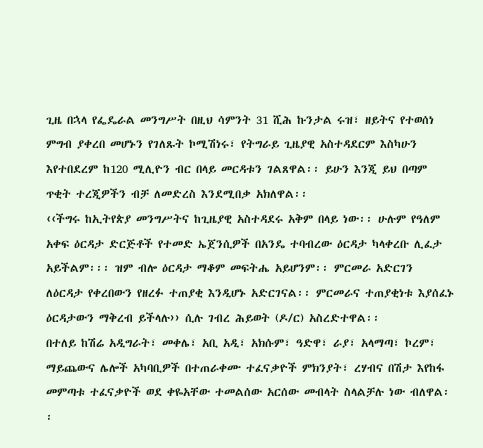ጊዜ በኋላ የፌዴራል መንግሥት በዚህ ሳምንት 31 ሺሕ ኩንታል ሩዝ፣ ዘይትና የተወሰነ ምግብ ያቀረበ መሆኑን የገለጹት ኮሚሽነሩ፣ የትግራይ ጊዜያዊ አስተዳደርም እስካሁን እየተበደረም ከ120 ሚሊዮን ብር በላይ መርዳቱን ገልጸዋል፡፡ ይሁን እንጂ ይህ በጣም ጥቂት ተረጂዎችን ብቻ ለመድረስ እንደሚበቃ አክለዋል፡፡
‹‹ችግሩ ከኢትየጵያ መንግሥትና ከጊዜያዊ አስተዳደሩ አቅም በላይ ነው፡፡ ሁሉም የዓለም አቀፍ ዕርዳታ ድርጅቶች የተመድ ኤጀንሲዎች በአንዴ ተባብረው ዕርዳታ ካላቀረቡ ሊፈታ አይችልም፡፡፡ ዝም ብሎ ዕርዳታ ማቆም መፍትሔ አይሆንም፡፡ ምርመራ አድርገን ለዕርዳታ የቀረበውን የዘረፉ ተጠያቂ እንዲሆኑ አድርገናል፡፡ ምርመራና ተጠያቂነቱ እያሰፈኑ ዕርዳታውን ማቅረብ ይችላሉ›› ሲሉ ገብረ ሕይወት (ዶ/ር) አስረድተዋል፡፡
በተለይ ከሽሬ አዲግራት፣ መቀሌ፣ አቢ አዲ፣ አክሱም፣ ዓድዋ፣ ራያ፣ አላማጣ፣ ኮረም፣ ማይጨውና ሌሎች አካባቢዎች በተጠራቀሙ ተፈናቃዮች ምክንያት፣ ረሃብና በሽታ እየከፋ መምጣቱ ተፈናቃዮች ወደ ቀዬአቸው ተመልሰው አርሰው መብላት ስላልቻሉ ነው ብለዋል፡፡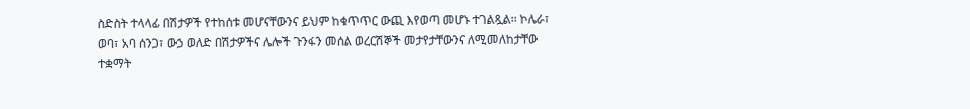ስድስት ተላላፊ በሽታዎች የተከሰቱ መሆናቸውንና ይህም ከቁጥጥር ውጪ እየወጣ መሆኑ ተገልጿል፡፡ ኮሌራ፣ ወባ፣ አባ ሰንጋ፣ ውኃ ወለድ በሽታዎችና ሌሎች ጉንፋን መሰል ወረርሽኞች መታየታቸውንና ለሚመለከታቸው ተቋማት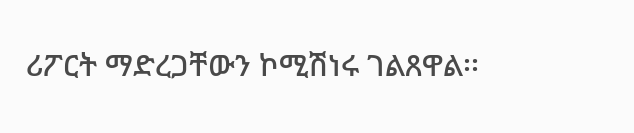ሪፖርት ማድረጋቸውን ኮሚሽነሩ ገልጸዋል፡፡